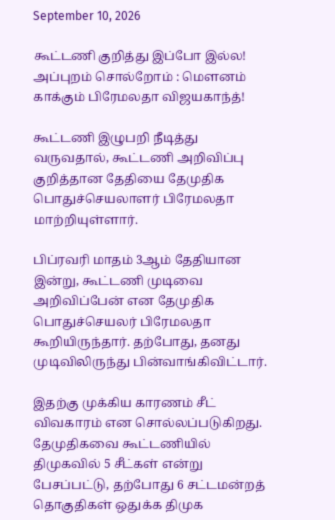September 10, 2026

கூட்டணி குறித்து இப்போ இல்ல! அப்புறம் சொல்றோம் : மௌனம் காக்கும் பிரேமலதா விஜயகாந்த்!

கூட்டணி இழுபறி நீடித்து வருவதால், கூட்டணி அறிவிப்பு குறித்தான தேதியை தேமுதிக பொதுச்செயலாளர் பிரேமலதா மாற்றியுள்ளார்.

பிப்ரவரி மாதம் 3ஆம் தேதியான இன்று, கூட்டணி முடிவை அறிவிப்பேன் என தேமுதிக பொதுச்செயலர் பிரேமலதா கூறியிருந்தார். தற்போது, தனது முடிவிலிருந்து பின்வாங்கிவிட்டார்.

இதற்கு முக்கிய காரணம் சீட் விவகாரம் என சொல்லப்படுகிறது. தேமுதிகவை கூட்டணியில் திமுகவில் 5 சீட்கள் என்று பேசப்பட்டு, தற்போது 6 சட்டமன்றத் தொகுதிகள் ஒதுக்க திமுக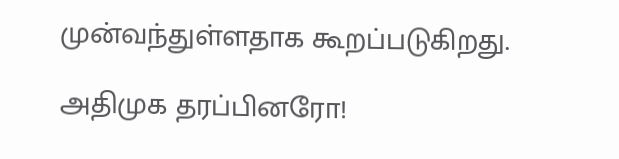முன்வந்துள்ளதாக கூறப்படுகிறது.

அதிமுக தரப்பினரோ!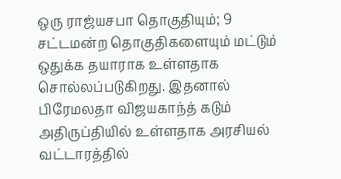ஒரு ராஜ்யசபா தொகுதியும்; 9 சட்டமன்ற தொகுதிகளையும் மட்டும் ஒதுக்க தயாராக உள்ளதாக சொல்லப்படுகிறது. இதனால் பிரேமலதா விஜயகாந்த் கடும் அதிருப்தியில் உள்ளதாக அரசியல் வட்டாரத்தில்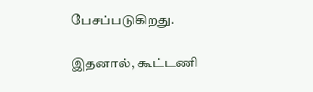பேசப்படுகிறது.

இதனால், கூட்டணி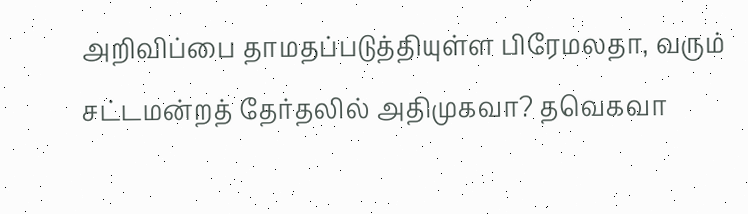அறிவிப்பை தாமதப்படுத்தியுள்ள பிரேமலதா, வரும் சட்டமன்றத் தேர்தலில் அதிமுகவா? தவெகவா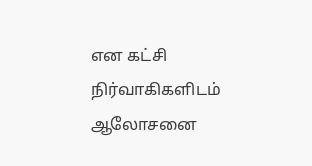என கட்சி நிர்வாகிகளிடம் ஆலோசனை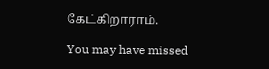கேட்கிறாராம்.

You may have missed